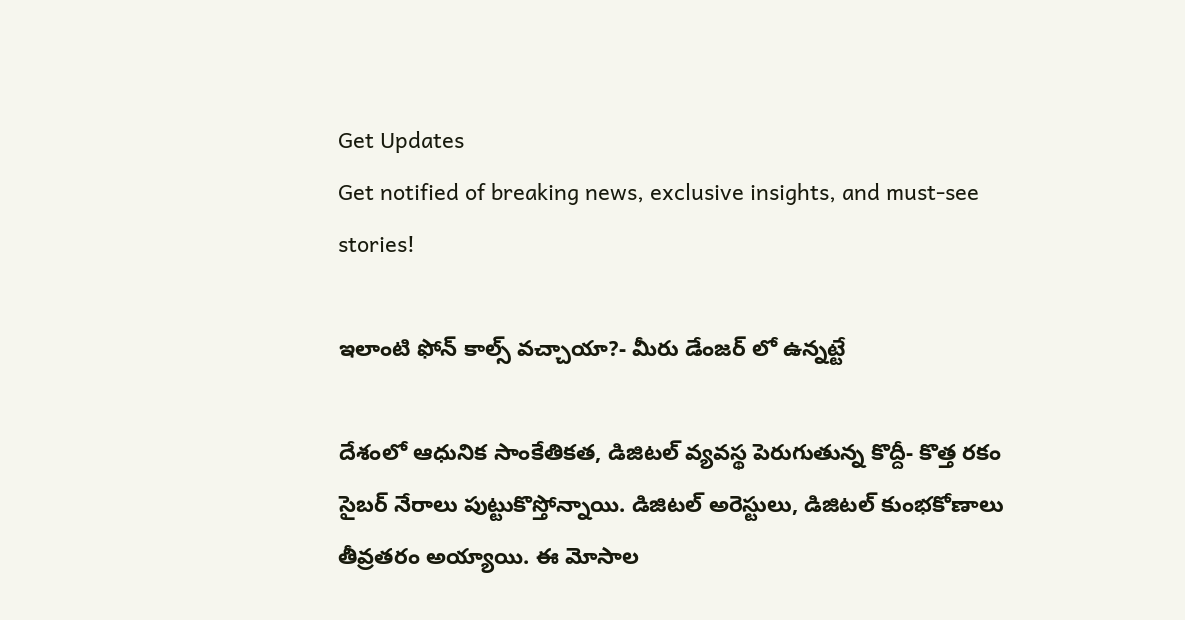Get Updates
Get notified of breaking news, exclusive insights, and must-see stories!

ఇలాంటి ఫోన్ కాల్స్ వచ్చాయా?- మీరు డేంజర్ లో ఉన్నట్టే

దేశంలో ఆధునిక సాంకేతికత, డిజిటల్ వ్యవస్థ పెరుగుతున్న కొద్దీ- కొత్త రకం సైబర్ నేరాలు పుట్టుకొస్తోన్నాయి. డిజిటల్ అరెస్టులు, డిజిటల్ కుంభకోణాలు తీవ్రతరం అయ్యాయి. ఈ మోసాల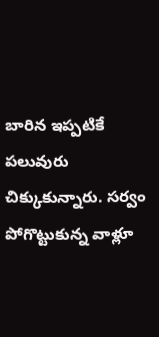బారిన ఇప్పటికే పలువురు చిక్కుకున్నారు. సర్వం పోగొట్టుకున్న వాళ్లూ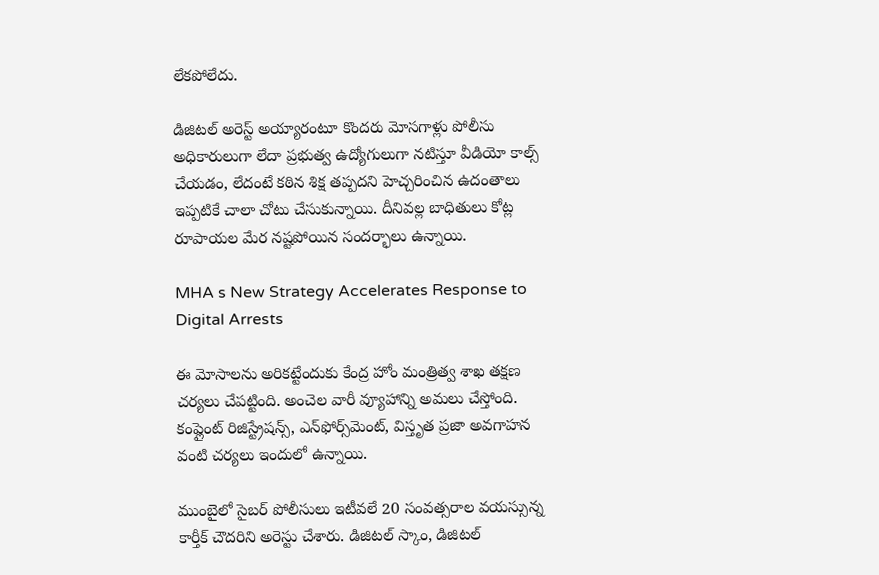లేకపోలేదు.

డిజిటల్ అరెస్ట్ అయ్యారంటూ కొందరు మోసగాళ్లు పోలీసు అధికారులుగా లేదా ప్రభుత్వ ఉద్యోగులుగా నటిస్తూ వీడియో కాల్స్ చేయడం, లేదంటే కఠిన శిక్ష తప్పదని హెచ్చరించిన ఉదంతాలు ఇప్పటికే చాలా చోటు చేసుకున్నాయి. దీనివల్ల బాధితులు కోట్ల రూపాయల మేర నష్టపోయిన సందర్భాలు ఉన్నాయి.

MHA s New Strategy Accelerates Response to Digital Arrests

ఈ మోసాలను అరికట్టేందుకు కేంద్ర హోం మంత్రిత్వ శాఖ తక్షణ చర్యలు చేపట్టింది. అంచెల వారీ వ్యూహాన్ని అమలు చేస్తోంది. కంప్లైంట్ రిజిస్ట్రేషన్స్, ఎన్‌ఫోర్స్‌మెంట్, విస్తృత ప్రజా అవగాహన వంటి చర్యలు ఇందులో ఉన్నాయి.

ముంబైలో సైబర్ పోలీసులు ఇటీవలే 20 సంవత్సరాల వయస్సున్న కార్తీక్ చౌదరిని అరెస్టు చేశారు. డిజిటల్ స్కాం, డిజిటల్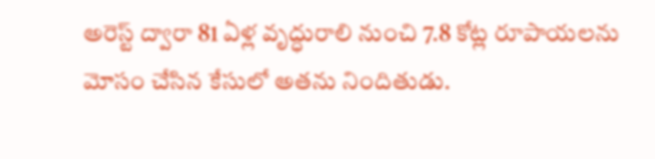అరెస్ట్ ద్వారా 81 ఏళ్ల వృద్ధురాలి నుంచి 7.8 కోట్ల రూపాయలను మోసం చేసిన కేసులో అతను నిందితుడు.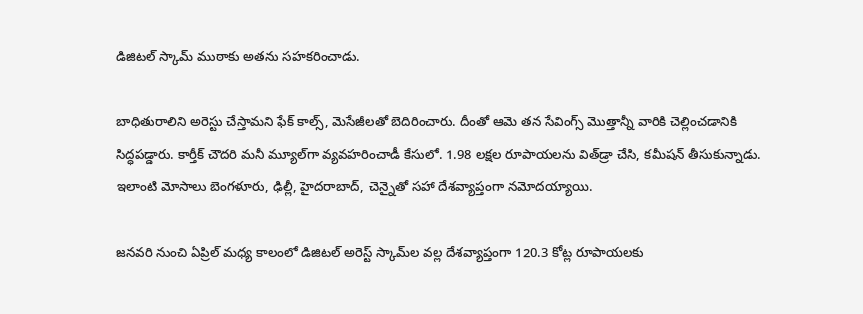డిజిటల్ స్కామ్ ముఠాకు అతను సహకరించాడు.

బాధితురాలిని అరెస్టు చేస్తామని ఫేక్ కాల్స్, మెసేజీలతో బెదిరించారు. దీంతో ఆమె తన సేవింగ్స్ మొత్తాన్నీ వారికి చెల్లించడానికి సిద్ధపడ్డారు. కార్తీక్ చౌదరి మనీ మ్యూల్‌గా వ్యవహరించాడీ కేసులో. 1.98 లక్షల రూపాయలను విత్‌డ్రా చేసి, కమీషన్ తీసుకున్నాడు. ఇలాంటి మోసాలు బెంగళూరు, ఢిల్లీ, హైదరాబాద్, చెన్నైతో సహా దేశవ్యాప్తంగా నమోదయ్యాయి.

జనవరి నుంచి ఏప్రిల్ మధ్య కాలంలో డిజిటల్ అరెస్ట్ స్కామ్‌ల వల్ల దేశవ్యాప్తంగా 120.3 కోట్ల రూపాయలకు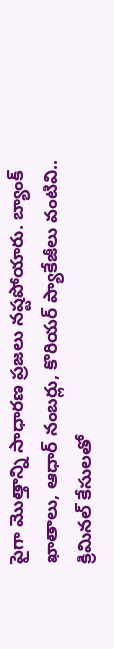పైగా మొత్తాన్ని సాధారణ ప్రజలు నష్టపోయారు. బ్యాంక్ ఖాతాలు, ఆధార్ నంబర్లు, కొరియర్ ప్యాకేజీలు వంటివి.. క్రిమినల్ కేసులతో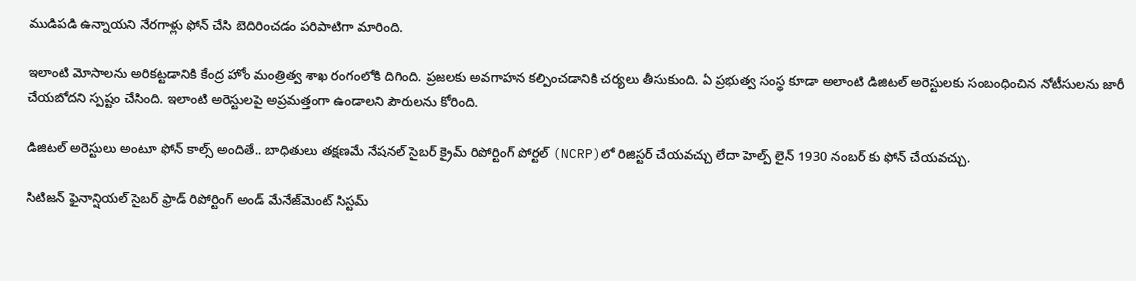ముడిపడి ఉన్నాయని నేరగాళ్లు ఫోన్ చేసి బెదిరించడం పరిపాటిగా మారింది.

ఇలాంటి మోసాలను అరికట్టడానికి కేంద్ర హోం మంత్రిత్వ శాఖ రంగంలోకి దిగింది. ప్రజలకు అవగాహన కల్పించడానికి చర్యలు తీసుకుంది. ఏ ప్రభుత్వ సంస్థ కూడా అలాంటి డిజిటల్ అరెస్టులకు సంబంధించిన నోటీసులను జారీ చేయబోదని స్పష్టం చేసింది. ఇలాంటి అరెస్టులపై అప్రమత్తంగా ఉండాలని పౌరులను కోరింది.

డిజిటల్ అరెస్టులు అంటూ ఫోన్ కాల్స్ అందితే.. బాధితులు తక్షణమే నేషనల్ సైబర్ క్రైమ్ రిపోర్టింగ్ పోర్టల్ (NCRP)లో రిజిస్టర్ చేయవచ్చు లేదా హెల్ప్‌ లైన్ 1930 నంబర్ కు ఫోన్ చేయవచ్చు.

సిటిజన్ ఫైనాన్షియల్ సైబర్ ఫ్రాడ్ రిపోర్టింగ్ అండ్ మేనేజ్‌మెంట్ సిస్టమ్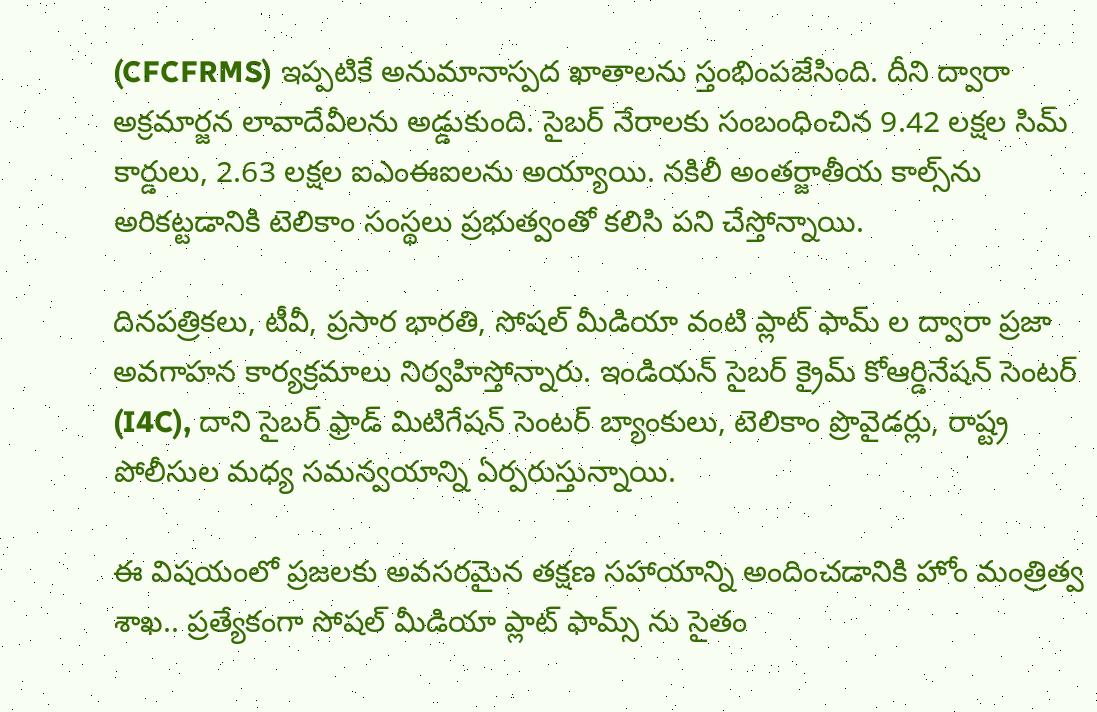(CFCFRMS) ఇప్పటికే అనుమానాస్పద ఖాతాలను స్తంభింపజేసింది. దీని ద్వారా అక్రమార్జన లావాదేవీలను అడ్డుకుంది. సైబర్ నేరాలకు సంబంధించిన 9.42 లక్షల సిమ్ కార్డులు, 2.63 లక్షల ఐఎంఈఐలను అయ్యాయి. నకిలీ అంతర్జాతీయ కాల్స్‌ను అరికట్టడానికి టెలికాం సంస్థలు ప్రభుత్వంతో కలిసి పని చేస్తోన్నాయి.

దినపత్రికలు, టీవీ, ప్రసార భారతి, సోషల్ మీడియా వంటి ప్లాట్ ఫామ్ ల ద్వారా ప్రజా అవగాహన కార్యక్రమాలు నిర్వహిస్తోన్నారు. ఇండియన్ సైబర్ క్రైమ్ కోఆర్డినేషన్ సెంటర్ (I4C), దాని సైబర్ ఫ్రాడ్ మిటిగేషన్ సెంటర్ బ్యాంకులు, టెలికాం ప్రొవైడర్లు, రాష్ట్ర పోలీసుల మధ్య సమన్వయాన్ని ఏర్పరుస్తున్నాయి.

ఈ విషయంలో ప్రజలకు అవసరమైన తక్షణ సహాయాన్ని అందించడానికి హోం మంత్రిత్వ శాఖ.. ప్రత్యేకంగా సోషల్ మీడియా ప్లాట్ ఫామ్స్ ను సైతం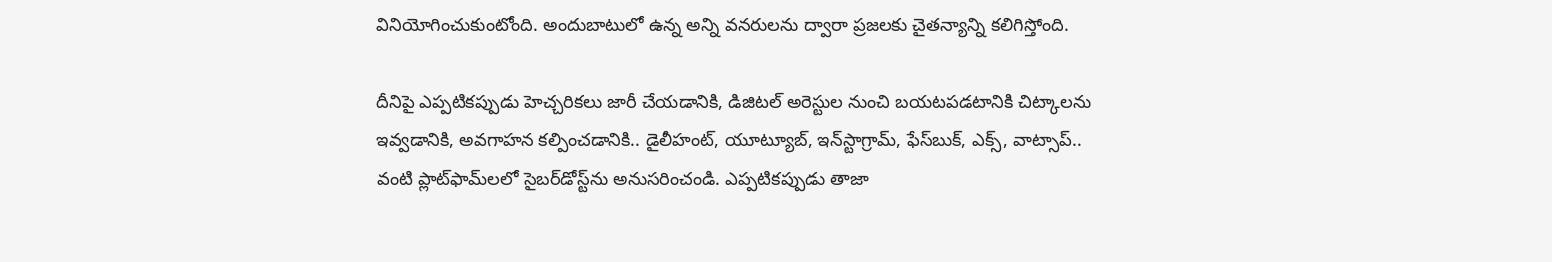వినియోగించుకుంటోంది. అందుబాటులో ఉన్న అన్ని వనరులను ద్వారా ప్రజలకు చైతన్యాన్ని కలిగిస్తోంది.

దీనిపై ఎప్పటికప్పుడు హెచ్చరికలు జారీ చేయడానికి, డిజిటల్ అరెస్టుల నుంచి బయటపడటానికి చిట్కాలను ఇవ్వడానికి, అవగాహన కల్పించడానికి.. డైలీహంట్, యూట్యూబ్, ఇన్‌స్టాగ్రామ్, ఫేస్‌బుక్, ఎక్స్, వాట్సాప్.. వంటి ప్లాట్‌ఫామ్‌లలో సైబర్‌డోస్ట్‌ను అనుసరించండి. ఎప్పటికప్పుడు తాజా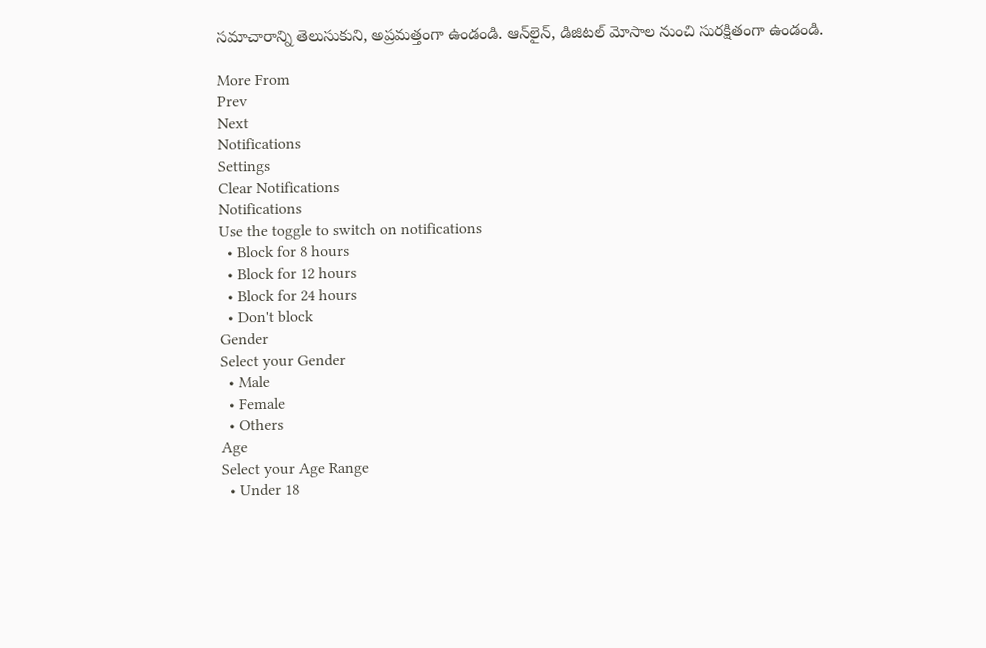సమాచారాన్ని తెలుసుకుని, అప్రమత్తంగా ఉండండి. ఆన్‌లైన్‌, డిజిటల్ మోసాల నుంచి సురక్షితంగా ఉండండి.

More From
Prev
Next
Notifications
Settings
Clear Notifications
Notifications
Use the toggle to switch on notifications
  • Block for 8 hours
  • Block for 12 hours
  • Block for 24 hours
  • Don't block
Gender
Select your Gender
  • Male
  • Female
  • Others
Age
Select your Age Range
  • Under 18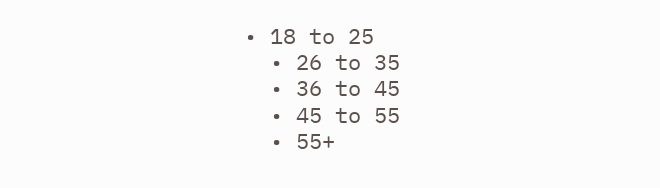• 18 to 25
  • 26 to 35
  • 36 to 45
  • 45 to 55
  • 55+